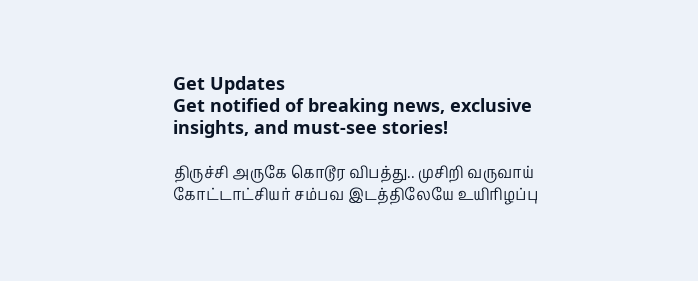Get Updates
Get notified of breaking news, exclusive insights, and must-see stories!

திருச்சி அருகே கொடூர விபத்து.. முசிறி வருவாய் கோட்டாட்சியர் சம்பவ இடத்திலேயே உயிரிழப்பு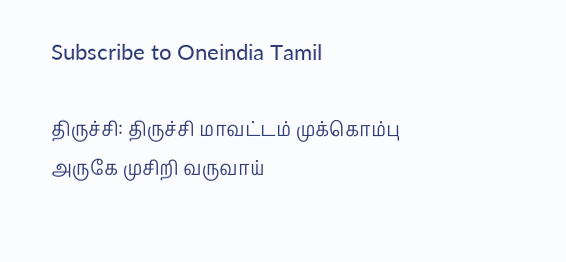Subscribe to Oneindia Tamil

திருச்சி: திருச்சி மாவட்டம் முக்கொம்பு அருகே முசிறி வருவாய்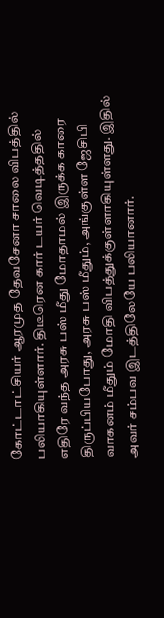கோட்டாட்சியர் ஆரமுத தேவசேனா சாலை விபத்தில் பலியாகியுள்ளார். திடீரென கார் டயர் வெடித்ததில் எதிரே வந்த அரசு பஸ் மீது மோதாமல் இருக்க காரை திருப்பியபோது, அரசு பஸ் மீதும், அங்குள்ள ஜேசிபி வாகனம் மீதும் மோதி விபத்துக்குள்ளாகியுள்ளது. இதில் அவர் சம்பவ இடத்திலேயே பலியானார்.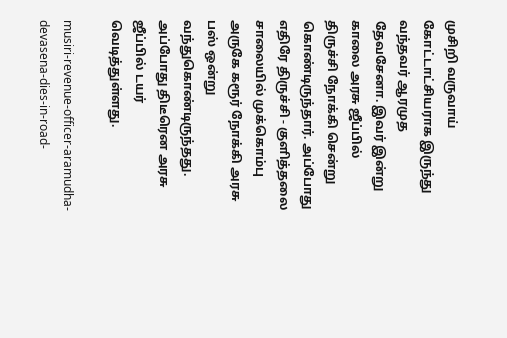முசிறி வருவாய் கோட்டாட்சியராக இருந்து வந்தவர் ஆரமுத தேவசேனா. இவர் இன்று காலை அரசு ஜீப்பில் திருச்சி நோக்கி சென்று கொண்டிருந்தார். அப்போது எதிரே திருச்சி - குளித்தலை சாலையில் முக்கொம்பு அருகே கரூர் நோக்கி அரசு பஸ் ஒன்று வந்துகொண்டிருந்தது. அப்போது திடீரென அரசு ஜீப்பில் டயர் வெடித்துள்ளது.

musiri-revenue-officer-aramudha-devasena-dies-in-road-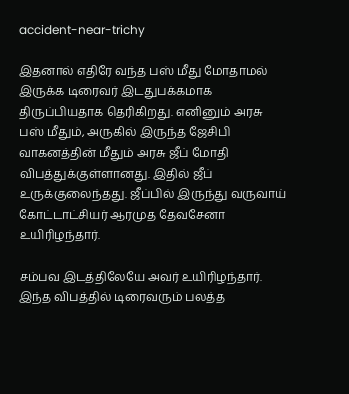accident-near-trichy

இதனால் எதிரே வந்த பஸ் மீது மோதாமல் இருக்க டிரைவர் இடதுபக்கமாக திருப்பியதாக தெரிகிறது. எனினும் அரசு பஸ் மீதும், அருகில் இருந்த ஜேசிபி வாகனத்தின் மீதும் அரசு ஜீப் மோதி விபத்துக்குள்ளானது. இதில் ஜீப் உருக்குலைந்தது. ஜீப்பில் இருந்து வருவாய் கோட்டாட்சியர் ஆரமுத தேவசேனா உயிரிழந்தார்.

சம்பவ இடத்திலேயே அவர் உயிரிழந்தார். இந்த விபத்தில் டிரைவரும் பலத்த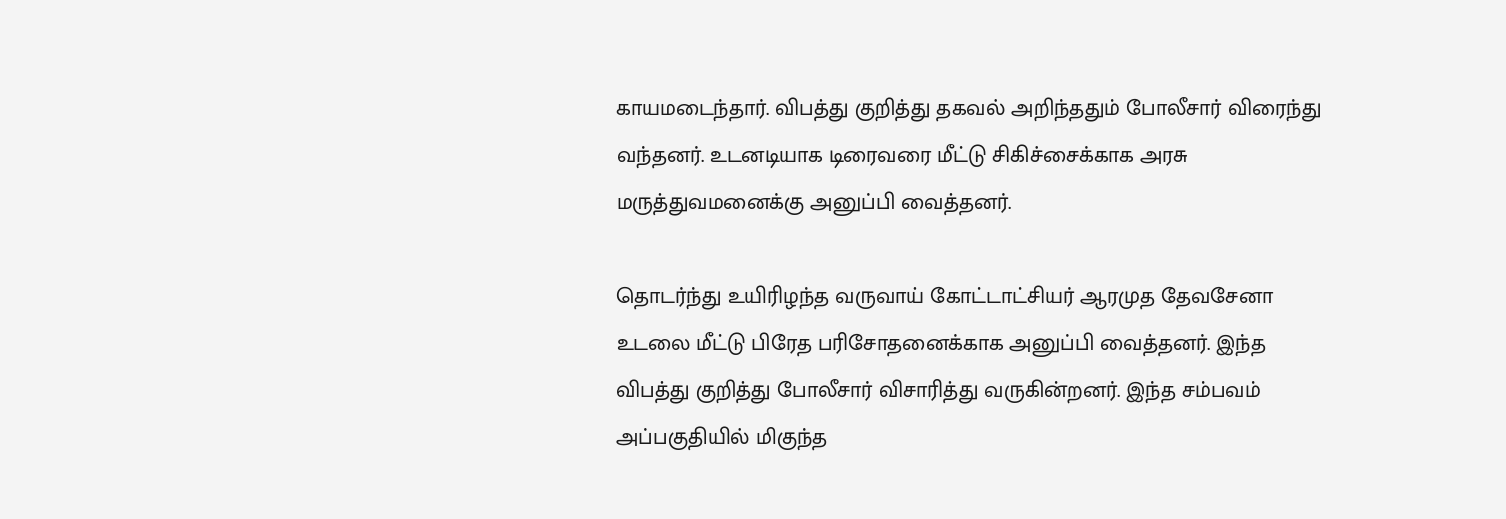காயமடைந்தார். விபத்து குறித்து தகவல் அறிந்ததும் போலீசார் விரைந்து வந்தனர். உடனடியாக டிரைவரை மீட்டு சிகிச்சைக்காக அரசு மருத்துவமனைக்கு அனுப்பி வைத்தனர்.

தொடர்ந்து உயிரிழந்த வருவாய் கோட்டாட்சியர் ஆரமுத தேவசேனா உடலை மீட்டு பிரேத பரிசோதனைக்காக அனுப்பி வைத்தனர். இந்த விபத்து குறித்து போலீசார் விசாரித்து வருகின்றனர். இந்த சம்பவம் அப்பகுதியில் மிகுந்த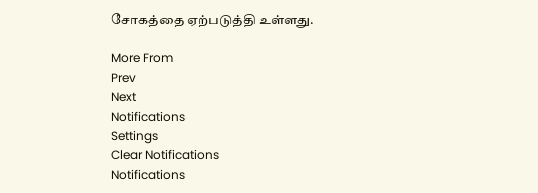சோகத்தை ஏற்படுத்தி உள்ளது.

More From
Prev
Next
Notifications
Settings
Clear Notifications
Notifications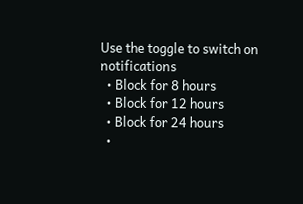Use the toggle to switch on notifications
  • Block for 8 hours
  • Block for 12 hours
  • Block for 24 hours
  •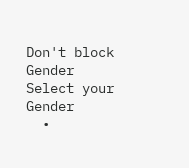Don't block
Gender
Select your Gender
  •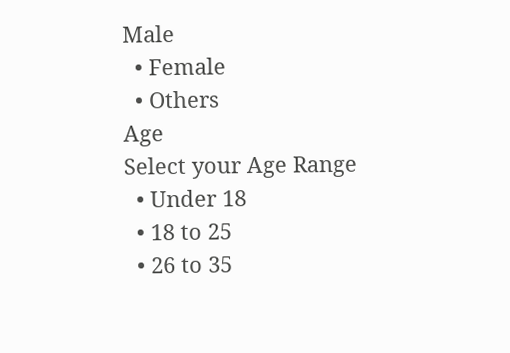Male
  • Female
  • Others
Age
Select your Age Range
  • Under 18
  • 18 to 25
  • 26 to 35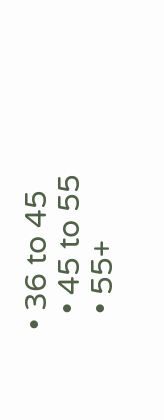• 36 to 45
  • 45 to 55
  • 55+